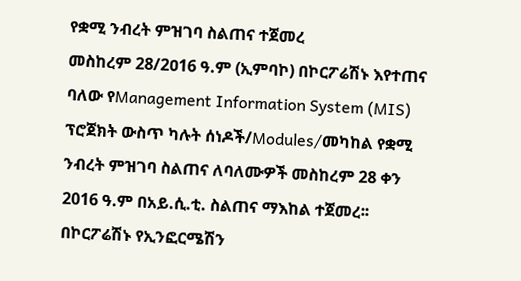የቋሚ ንብረት ምዝገባ ስልጠና ተጀመረ
መስከረም 28/2ዐ16 ዓ.ም (ኢምባኮ) በኮርፖሬሽኑ እየተጠና ባለው የManagement Information System (MIS) ፕሮጀክት ውስጥ ካሉት ሰነዶች/Modules/መካከል የቋሚ ንብረት ምዝገባ ስልጠና ለባለሙዎች መስከረም 28 ቀን 2016 ዓ.ም በአይ.ሲ.ቲ. ስልጠና ማእከል ተጀመረ፡፡ በኮርፖሬሽኑ የኢንፎርሜሽን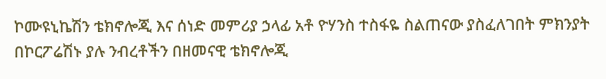ኮሙዩኒኬሽን ቴክኖሎጂ እና ሰነድ መምሪያ ኃላፊ አቶ ዮሃንስ ተስፋዬ ስልጠናው ያስፈለገበት ምክንያት በኮርፖሬሽኑ ያሉ ንብረቶችን በዘመናዊ ቴክኖሎጂ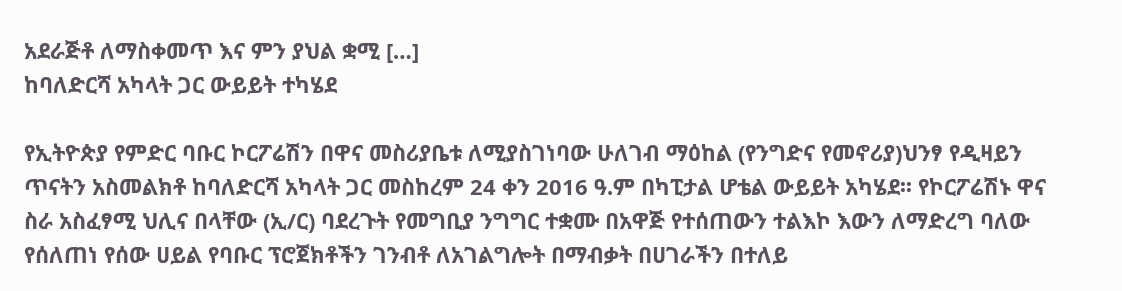አደራጅቶ ለማስቀመጥ እና ምን ያህል ቋሚ […]
ከባለድርሻ አካላት ጋር ውይይት ተካሄደ

የኢትዮጵያ የምድር ባቡር ኮርፖሬሽን በዋና መስሪያቤቱ ለሚያስገነባው ሁለገብ ማዕከል (የንግድና የመኖሪያ)ህንፃ የዲዛይን ጥናትን አስመልክቶ ከባለድርሻ አካላት ጋር መስከረም 24 ቀን 2016 ዓ.ም በካፒታል ሆቴል ውይይት አካሄደ፡፡ የኮርፖሬሽኑ ዋና ስራ አስፈፃሚ ህሊና በላቸው (ኢ/ር) ባደረጉት የመግቢያ ንግግር ተቋሙ በአዋጅ የተሰጠውን ተልእኮ እውን ለማድረግ ባለው የሰለጠነ የሰው ሀይል የባቡር ፕሮጀክቶችን ገንብቶ ለአገልግሎት በማብቃት በሀገራችን በተለይ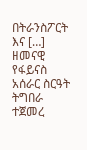በትራንስፖርት እና […]
ዘመናዊ የፋይናስ አሰራር ስርዓት ትግበራ ተጀመረ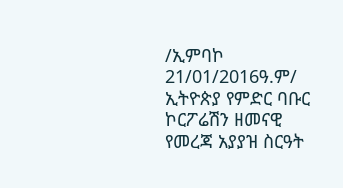/ኢምባኮ 21/01/2016ዓ.ም/ ኢትዮጵያ የምድር ባቡር ኮርፖሬሽን ዘመናዊ የመረጃ አያያዝ ስርዓት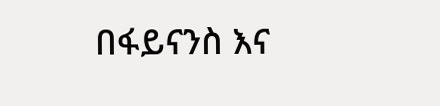በፋይናንስ እና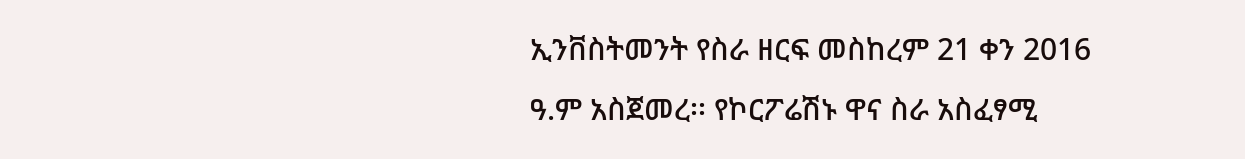ኢንቨስትመንት የስራ ዘርፍ መስከረም 21 ቀን 2016 ዓ.ም አስጀመረ፡፡ የኮርፖሬሽኑ ዋና ስራ አስፈፃሚ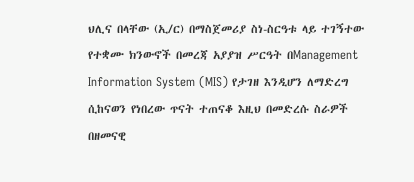ህሊና በላቸው (ኢ/ር) በማስጀመሪያ ስነ-ስርዓቱ ላይ ተገኝተው የተቋሙ ክንውኖች በመረጃ አያያዝ ሥርዓት በManagement Information System (MIS) የታገዘ እንዲሆን ለማድረግ ሲከናወን የነበረው ጥናት ተጠናቆ እዚህ በመድረሱ ስራዎች በዘመናዊ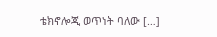ቴክኖሎጂ ወጥነት ባለው […]